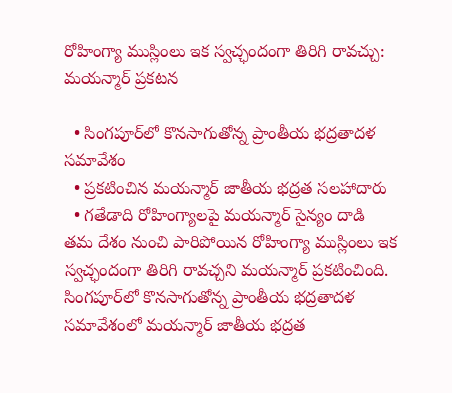రోహింగ్యా ముస్లింలు ఇక స్వచ్ఛందంగా తిరిగి రావచ్చు: మయన్మార్‌ ప్రకటన

  • సింగపూర్‌లో కొనసాగుతోన్న ప్రాంతీయ భద్రతాదళ సమావేశం
  • ప్రకటించిన మయన్మార్ జాతీయ భద్రత సలహాదారు
  • గతేడాది రోహింగ్యాలపై మయన్మార్‌ సైన్యం దాడి
తమ దేశం నుంచి పారిపోయిన రోహింగ్యా ముస్లింలు ఇక స్వచ్ఛందంగా తిరిగి రావచ్చని మయన్మార్‌ ప్రకటించింది. సింగపూర్‌లో కొనసాగుతోన్న ప్రాంతీయ భద్రతాదళ సమావేశంలో మయన్మార్‌ జాతీయ భద్రత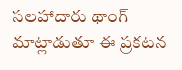సలహాదారు థాంగ్ మాట్లాడుతూ ఈ ప్రకటన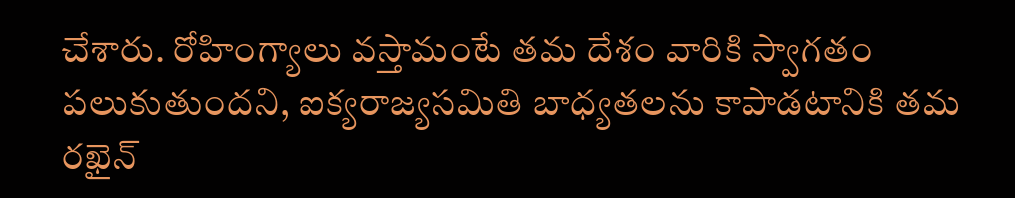చేశారు. రోహింగ్యాలు వస్తామంటే తమ దేశం వారికి స్వాగతం పలుకుతుందని, ఐక్యరాజ్యసమితి బాధ్యతలను కాపాడటానికి తమ రఖైన్‌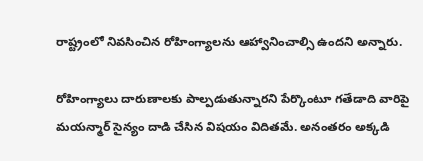రాష్ట్రంలో నివసించిన రోహింగ్యాలను ఆహ్వానించాల్సి ఉందని అన్నారు.

రోహింగ్యాలు దారుణాలకు పాల్పడుతున్నారని పేర్కొంటూ గతేడాది వారిపై మయన్మార్‌ సైన్యం దాడి చేసిన విషయం విదితమే. అనంతరం అక్కడి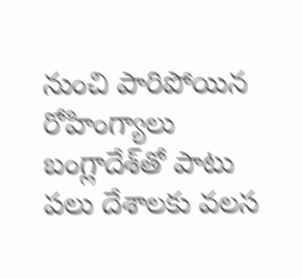నుంచి పారిపోయిన రోహింగ్యాలు బంగ్లాదేశ్‌తో పాటు పలు దేశాలకు వలస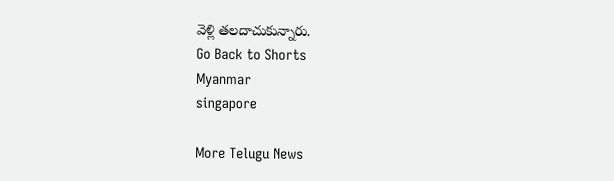వెళ్లి తలదాచుకున్నారు.
Go Back to Shorts
Myanmar
singapore

More Telugu News